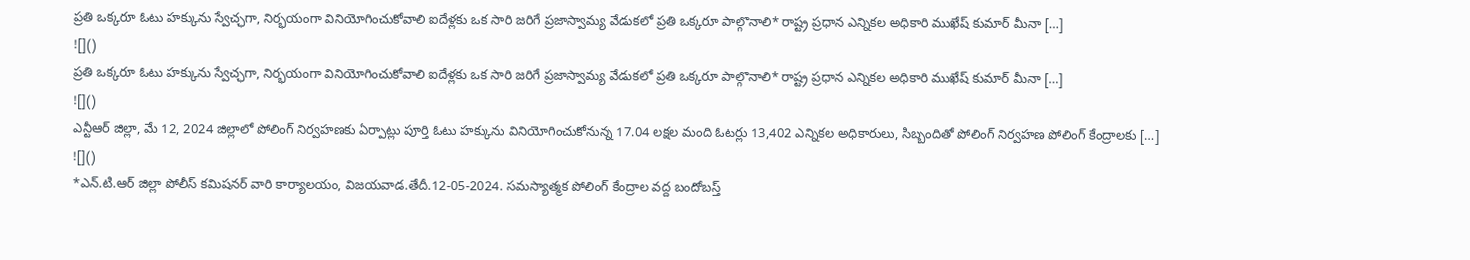ప్రతి ఒక్కరూ ఓటు హక్కును స్వేచ్ఛగా, నిర్భయంగా వినియోగించుకోవాలి ఐదేళ్లకు ఒక సారి జరిగే ప్రజాస్వామ్య వేడుకలో ప్రతి ఒక్కరూ పాల్గొనాలి* రాష్ట్ర ప్రధాన ఎన్నికల అధికారి ముఖేష్ కుమార్ మీనా […]
![]()
ప్రతి ఒక్కరూ ఓటు హక్కును స్వేచ్ఛగా, నిర్భయంగా వినియోగించుకోవాలి ఐదేళ్లకు ఒక సారి జరిగే ప్రజాస్వామ్య వేడుకలో ప్రతి ఒక్కరూ పాల్గొనాలి* రాష్ట్ర ప్రధాన ఎన్నికల అధికారి ముఖేష్ కుమార్ మీనా […]
![]()
ఎన్టీఆర్ జిల్లా, మే 12, 2024 జిల్లాలో పోలింగ్ నిర్వహణకు ఏర్పాట్లు పూర్తి ఓటు హక్కును వినియోగించుకోనున్న 17.04 లక్షల మంది ఓటర్లు 13,402 ఎన్నికల అధికారులు, సిబ్బందితో పోలింగ్ నిర్వహణ పోలింగ్ కేంద్రాలకు […]
![]()
*ఎన్.టి.ఆర్ జిల్లా పోలీస్ కమిషనర్ వారి కార్యాలయం, విజయవాడ.తేదీ.12-05-2024. సమస్యాత్మక పోలింగ్ కేంద్రాల వద్ద బందోబస్త్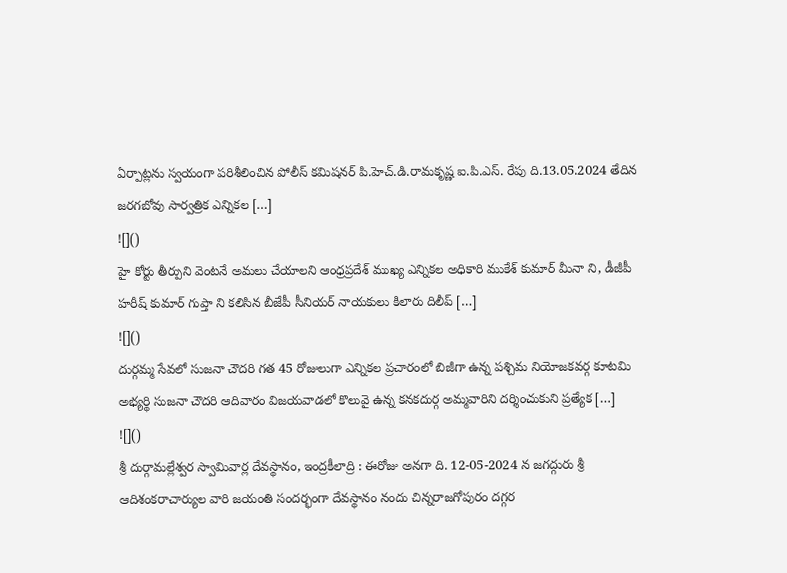ఏర్పాట్లను స్వయంగా పరిశీలించిన పోలీస్ కమిషనర్ పి.హెచ్.డి.రామకృష్ణ ఐ.పి.ఎస్. రేపు ది.13.05.2024 తేదిన జరగబోవు సార్వత్రిక ఎన్నికల […]
![]()
హై కోర్టు తీర్పుని వెంటనే అమలు చేయాలని ఆంధ్రప్రదేశ్ ముఖ్య ఎన్నికల అధికారి ముకేశ్ కుమార్ మీనా ని, డీజీపీ హరీష్ కుమార్ గుప్తా ని కలిసిన బీజేపీ సీనియర్ నాయకులు కిలారు దిలీప్ […]
![]()
దుర్గమ్మ సేవలో సుజనా చౌదరి గత 45 రోజులుగా ఎన్నికల ప్రచారంలో బిజీగా ఉన్న పశ్చిమ నియోజకవర్గ కూటమి అభ్యర్థి సుజనా చౌదరి ఆదివారం విజయవాడలో కొలువై ఉన్న కనకదుర్గ అమ్మవారిని దర్శించుకుని ప్రత్యేక […]
![]()
శ్రీ దుర్గామల్లేశ్వర స్వామివార్ల దేవస్థానం, ఇంద్రకీలాద్రి : ఈరోజు అనగా ది. 12-05-2024 న జగద్గురు శ్రీ ఆదిశంకరాచార్యుల వారి జయంతి సందర్భంగా దేవస్థానం నందు చిన్నరాజగోపురం దగ్గర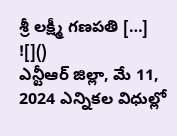శ్రీ లక్ష్మీ గణపతి […]
![]()
ఎన్టీఆర్ జిల్లా, మే 11, 2024 ఎన్నికల విధుల్లో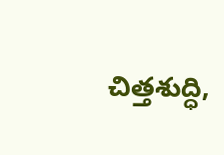చిత్తశుద్ధి,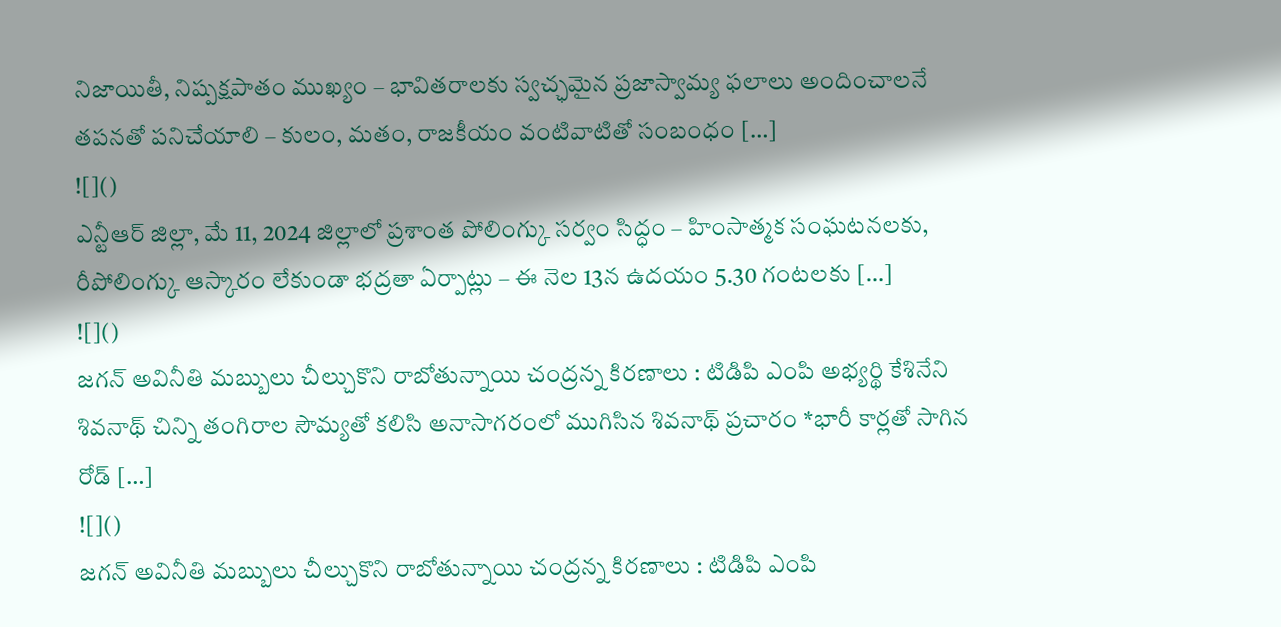నిజాయితీ, నిష్పక్షపాతం ముఖ్యం – భావితరాలకు స్వచ్ఛమైన ప్రజాస్వామ్య ఫలాలు అందించాలనే తపనతో పనిచేయాలి – కులం, మతం, రాజకీయం వంటివాటితో సంబంధం […]
![]()
ఎన్టీఆర్ జిల్లా, మే 11, 2024 జిల్లాలో ప్రశాంత పోలింగ్కు సర్వం సిద్ధం – హింసాత్మక సంఘటనలకు, రీపోలింగ్కు ఆస్కారం లేకుండా భద్రతా ఏర్పాట్లు – ఈ నెల 13న ఉదయం 5.30 గంటలకు […]
![]()
జగన్ అవినీతి మబ్బులు చీల్చుకొని రాబోతున్నాయి చంద్రన్న కిరణాలు : టిడిపి ఎంపి అభ్యర్థి కేశినేని శివనాథ్ చిన్ని తంగిరాల సౌమ్యతో కలిసి అనాసాగరంలో ముగిసిన శివనాథ్ ప్రచారం *భారీ కార్లతో సాగిన రోడ్ […]
![]()
జగన్ అవినీతి మబ్బులు చీల్చుకొని రాబోతున్నాయి చంద్రన్న కిరణాలు : టిడిపి ఎంపి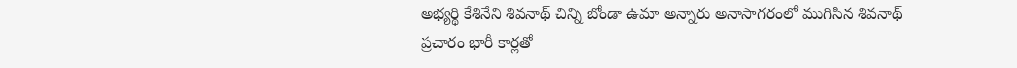అభ్యర్థి కేశినేని శివనాథ్ చిన్ని బోండా ఉమా అన్నారు అనాసాగరంలో ముగిసిన శివనాథ్ ప్రచారం భారీ కార్లతో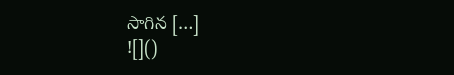సాగిన […]
![]()